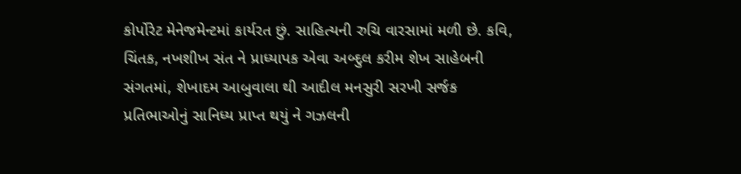કોર્પોરેટ મેનેજમેન્ટમાં કાર્યરત છું. સાહિત્યની રુચિ વારસામાં મળી છે. કવિ, ચિંતક, નખશીખ સંત ને પ્રાધ્યાપક એવા અબ્દુલ કરીમ શેખ સાહેબની સંગતમાં, શેખાદમ આબુવાલા થી આદીલ મનસુરી સરખી સર્જક પ્રતિભાઓનું સાનિધ્ય પ્રાપ્ત થયું ને ગઝલની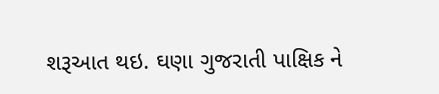શરૂઆત થઇ. ઘણા ગુજરાતી પાક્ષિક ને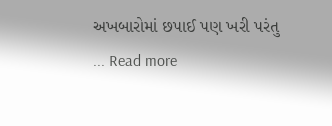અખબારોમાં છપાઈ પણ ખરી પરંતુ ... Read more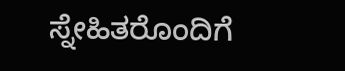ಸ್ನೇಹಿತರೊಂದಿಗೆ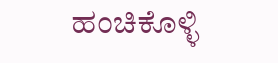ಹಂಚಿಕೊಳ್ಳಿ